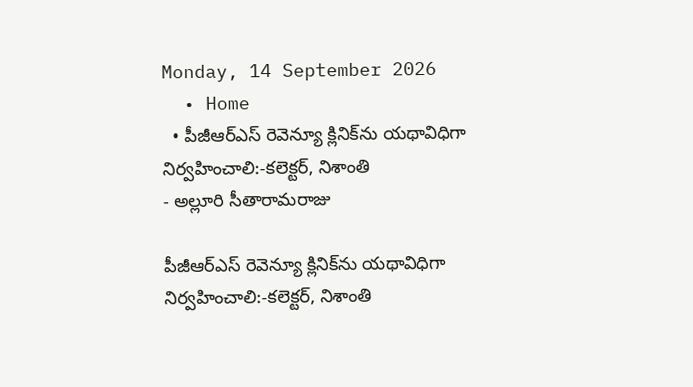Monday, 14 September 2026
  • Home
  • పీజీఆర్ఎస్ రెవెన్యూ క్లినిక్‌ను యథావిధిగా నిర్వహించాలి:-కలెక్టర్, నిశాంతి
- అల్లూరి సీతారామరాజు

పీజీఆర్ఎస్ రెవెన్యూ క్లినిక్‌ను యథావిధిగా నిర్వహించాలి:-కలెక్టర్, నిశాంతి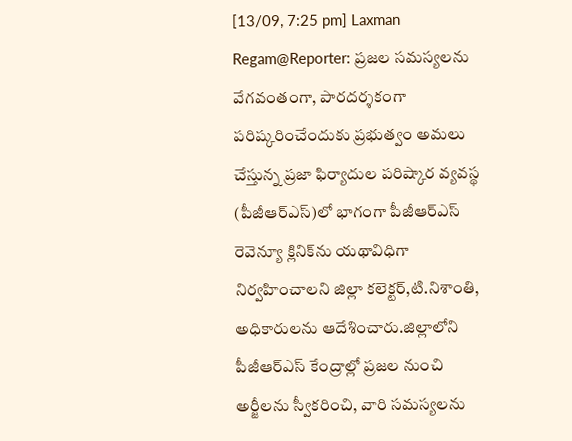[13/09, 7:25 pm] Laxman Regam@Reporter: ప్రజల సమస్యలను వేగవంతంగా, పారదర్శకంగా పరిష్కరించేందుకు ప్రభుత్వం అమలు చేస్తున్న ప్రజా ఫిర్యాదుల పరిష్కార వ్యవస్థ (పీజీఆర్ఎస్‌)లో భాగంగా పీజీఆర్ఎస్‌ రెవెన్యూ క్లినిక్‌ను యథావిధిగా నిర్వహించాలని జిల్లా కలెక్టర్‌,టి.నిశాంతి, అధికారులను ఆదేశించారు.జిల్లాలోని పీజీఆర్ఎస్‌ కేంద్రాల్లో ప్రజల నుంచి అర్జీలను స్వీకరించి, వారి సమస్యలను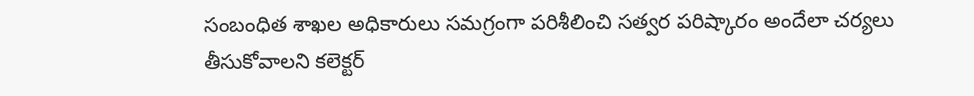సంబంధిత శాఖల అధికారులు సమగ్రంగా పరిశీలించి సత్వర పరిష్కారం అందేలా చర్యలు తీసుకోవాలని కలెక్టర్‌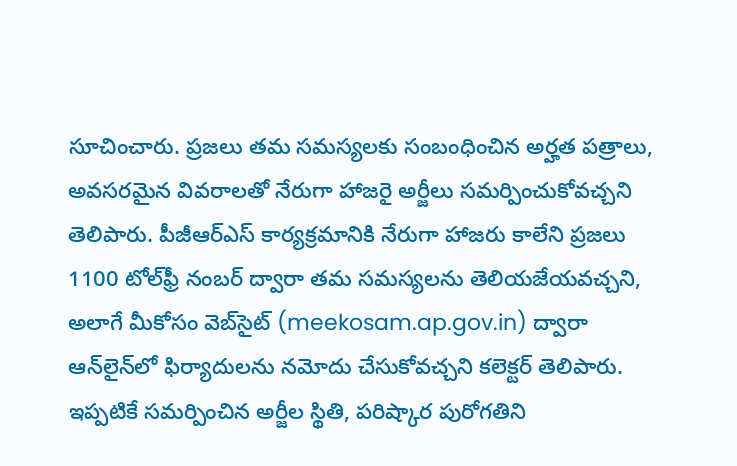సూచించారు. ప్రజలు తమ సమస్యలకు సంబంధించిన అర్హత పత్రాలు, అవసరమైన వివరాలతో నేరుగా హాజరై అర్జీలు సమర్పించుకోవచ్చని తెలిపారు. పీజీఆర్ఎస్‌ కార్యక్రమానికి నేరుగా హాజరు కాలేని ప్రజలు 1100 టోల్‌ఫ్రీ నంబర్‌ ద్వారా తమ సమస్యలను తెలియజేయవచ్చని, అలాగే మీకోసం వెబ్‌సైట్‌ (meekosam.ap.gov.in) ద్వారా ఆన్‌లైన్‌లో ఫిర్యాదులను నమోదు చేసుకోవచ్చని కలెక్టర్‌ తెలిపారు. ఇప్పటికే సమర్పించిన అర్జీల స్థితి, పరిష్కార పురోగతిని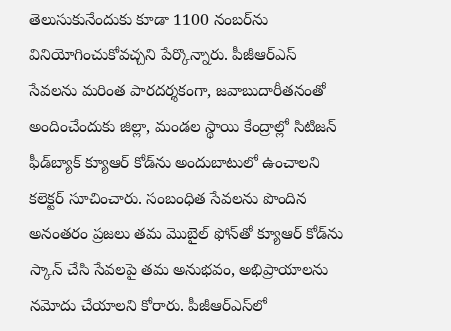తెలుసుకునేందుకు కూడా 1100 నంబర్‌ను వినియోగించుకోవచ్చని పేర్కొన్నారు. పీజీఆర్ఎస్‌ సేవలను మరింత పారదర్శకంగా, జవాబుదారీతనంతో అందించేందుకు జిల్లా, మండల స్థాయి కేంద్రాల్లో సిటిజన్‌ ఫీడ్‌బ్యాక్‌ క్యూఆర్‌ కోడ్‌ను అందుబాటులో ఉంచాలని కలెక్టర్‌ సూచించారు. సంబంధిత సేవలను పొందిన అనంతరం ప్రజలు తమ మొబైల్‌ ఫోన్‌తో క్యూఆర్‌ కోడ్‌ను స్కాన్‌ చేసి సేవలపై తమ అనుభవం, అభిప్రాయాలను నమోదు చేయాలని కోరారు. పీజీఆర్ఎస్‌లో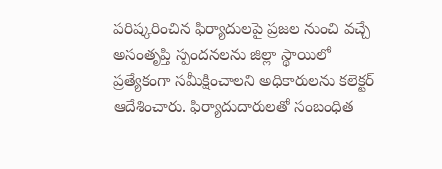పరిష్కరించిన ఫిర్యాదులపై ప్రజల నుంచి వచ్చే అసంతృప్తి స్పందనలను జిల్లా స్థాయిలో ప్రత్యేకంగా సమీక్షించాలని అధికారులను కలెక్టర్‌ ఆదేశించారు. ఫిర్యాదుదారులతో సంబంధిత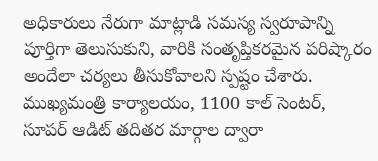అధికారులు నేరుగా మాట్లాడి సమస్య స్వరూపాన్ని పూర్తిగా తెలుసుకుని, వారికి సంతృప్తికరమైన పరిష్కారం అందేలా చర్యలు తీసుకోవాలని స్పష్టం చేశారు. ముఖ్యమంత్రి కార్యాలయం, 1100 కాల్‌ సెంటర్‌, సూపర్‌ ఆడిట్‌ తదితర మార్గాల ద్వారా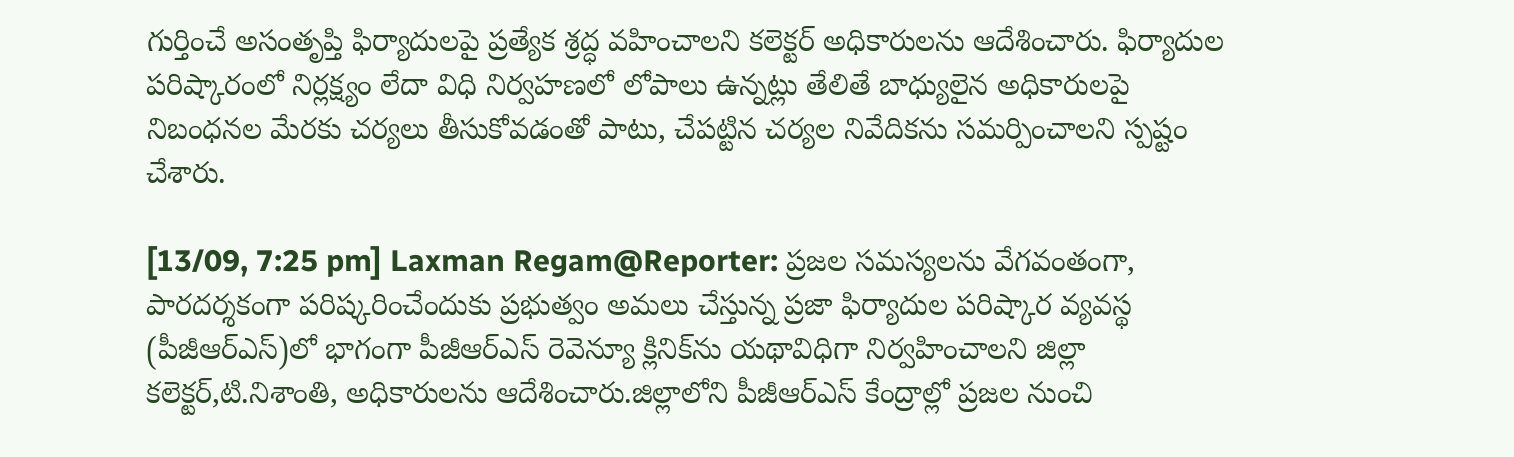గుర్తించే అసంతృప్తి ఫిర్యాదులపై ప్రత్యేక శ్రద్ధ వహించాలని కలెక్టర్‌ అధికారులను ఆదేశించారు. ఫిర్యాదుల పరిష్కారంలో నిర్లక్ష్యం లేదా విధి నిర్వహణలో లోపాలు ఉన్నట్లు తేలితే బాధ్యులైన అధికారులపై నిబంధనల మేరకు చర్యలు తీసుకోవడంతో పాటు, చేపట్టిన చర్యల నివేదికను సమర్పించాలని స్పష్టం చేశారు.

[13/09, 7:25 pm] Laxman Regam@Reporter: ప్రజల సమస్యలను వేగవంతంగా, పారదర్శకంగా పరిష్కరించేందుకు ప్రభుత్వం అమలు చేస్తున్న ప్రజా ఫిర్యాదుల పరిష్కార వ్యవస్థ (పీజీఆర్ఎస్‌)లో భాగంగా పీజీఆర్ఎస్‌ రెవెన్యూ క్లినిక్‌ను యథావిధిగా నిర్వహించాలని జిల్లా కలెక్టర్‌,టి.నిశాంతి, అధికారులను ఆదేశించారు.జిల్లాలోని పీజీఆర్ఎస్‌ కేంద్రాల్లో ప్రజల నుంచి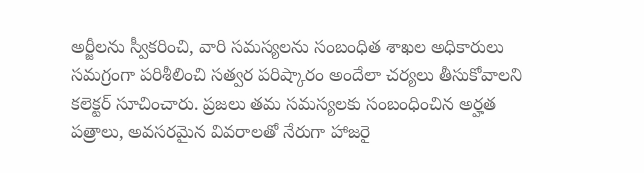అర్జీలను స్వీకరించి, వారి సమస్యలను సంబంధిత శాఖల అధికారులు సమగ్రంగా పరిశీలించి సత్వర పరిష్కారం అందేలా చర్యలు తీసుకోవాలని కలెక్టర్‌ సూచించారు. ప్రజలు తమ సమస్యలకు సంబంధించిన అర్హత పత్రాలు, అవసరమైన వివరాలతో నేరుగా హాజరై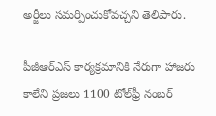అర్జీలు సమర్పించుకోవచ్చని తెలిపారు.

పీజీఆర్ఎస్‌ కార్యక్రమానికి నేరుగా హాజరు కాలేని ప్రజలు 1100 టోల్‌ఫ్రీ నంబర్‌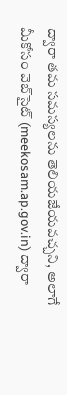ద్వారా తమ సమస్యలను తెలియజేయవచ్చని, అలాగే మీకోసం వెబ్‌సైట్‌ (meekosam.ap.gov.in) ద్వారా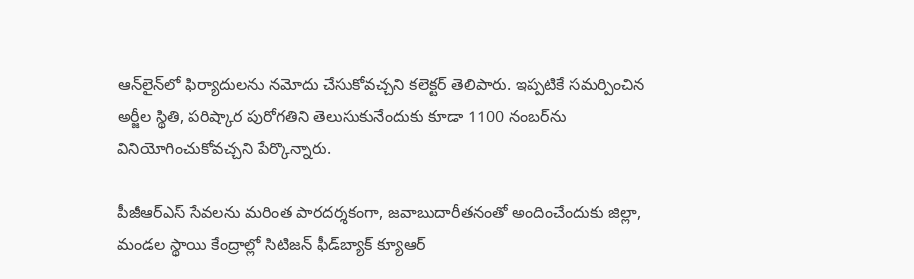ఆన్‌లైన్‌లో ఫిర్యాదులను నమోదు చేసుకోవచ్చని కలెక్టర్‌ తెలిపారు. ఇప్పటికే సమర్పించిన అర్జీల స్థితి, పరిష్కార పురోగతిని తెలుసుకునేందుకు కూడా 1100 నంబర్‌ను వినియోగించుకోవచ్చని పేర్కొన్నారు.

పీజీఆర్ఎస్‌ సేవలను మరింత పారదర్శకంగా, జవాబుదారీతనంతో అందించేందుకు జిల్లా, మండల స్థాయి కేంద్రాల్లో సిటిజన్‌ ఫీడ్‌బ్యాక్‌ క్యూఆర్‌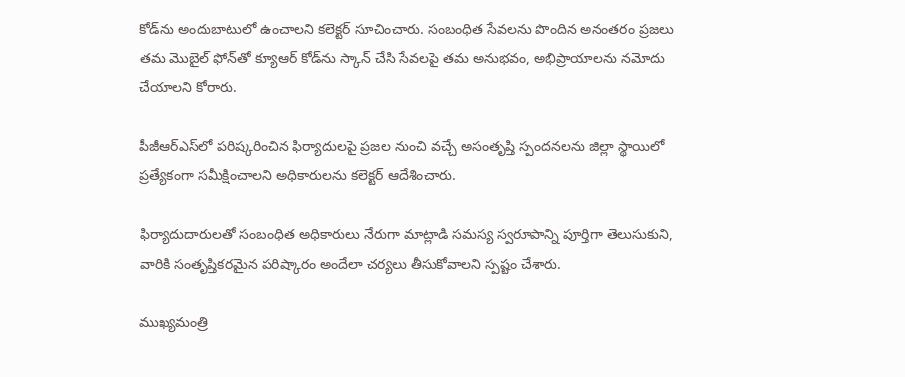కోడ్‌ను అందుబాటులో ఉంచాలని కలెక్టర్‌ సూచించారు. సంబంధిత సేవలను పొందిన అనంతరం ప్రజలు తమ మొబైల్‌ ఫోన్‌తో క్యూఆర్‌ కోడ్‌ను స్కాన్‌ చేసి సేవలపై తమ అనుభవం, అభిప్రాయాలను నమోదు చేయాలని కోరారు.

పీజీఆర్ఎస్‌లో పరిష్కరించిన ఫిర్యాదులపై ప్రజల నుంచి వచ్చే అసంతృప్తి స్పందనలను జిల్లా స్థాయిలో ప్రత్యేకంగా సమీక్షించాలని అధికారులను కలెక్టర్‌ ఆదేశించారు.

ఫిర్యాదుదారులతో సంబంధిత అధికారులు నేరుగా మాట్లాడి సమస్య స్వరూపాన్ని పూర్తిగా తెలుసుకుని, వారికి సంతృప్తికరమైన పరిష్కారం అందేలా చర్యలు తీసుకోవాలని స్పష్టం చేశారు.

ముఖ్యమంత్రి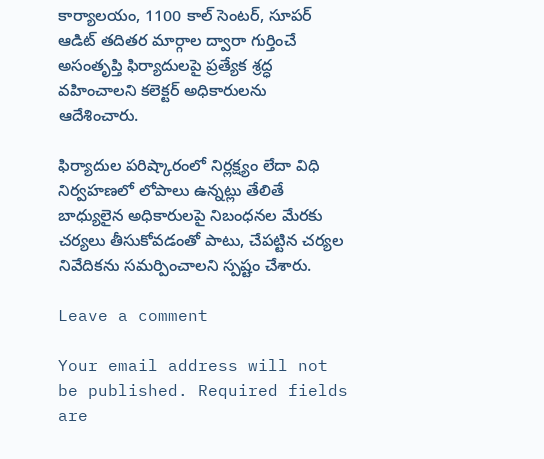కార్యాలయం, 1100 కాల్‌ సెంటర్‌, సూపర్‌ ఆడిట్‌ తదితర మార్గాల ద్వారా గుర్తించే అసంతృప్తి ఫిర్యాదులపై ప్రత్యేక శ్రద్ధ వహించాలని కలెక్టర్‌ అధికారులను ఆదేశించారు.

ఫిర్యాదుల పరిష్కారంలో నిర్లక్ష్యం లేదా విధి నిర్వహణలో లోపాలు ఉన్నట్లు తేలితే బాధ్యులైన అధికారులపై నిబంధనల మేరకు చర్యలు తీసుకోవడంతో పాటు, చేపట్టిన చర్యల నివేదికను సమర్పించాలని స్పష్టం చేశారు.

Leave a comment

Your email address will not be published. Required fields are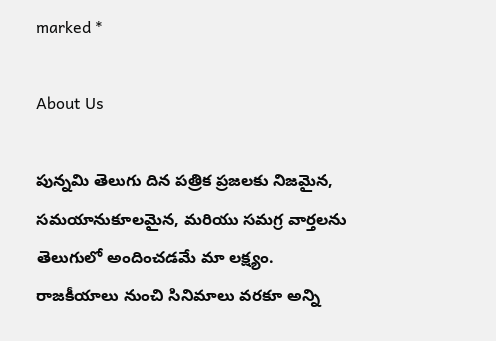marked *

About Us

పున్నమి తెలుగు దిన పత్రిక ప్రజలకు నిజమైన, సమయానుకూలమైన, మరియు సమగ్ర వార్తలను తెలుగులో అందించడమే మా లక్ష్యం.
రాజకీయాలు నుంచి సినిమాలు వరకూ అన్ని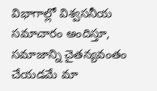విభాగాల్లో విశ్వసనీయ సమాచారం అందిస్తూ, సమాజాన్ని చైతన్యవంతం చేయడమే మా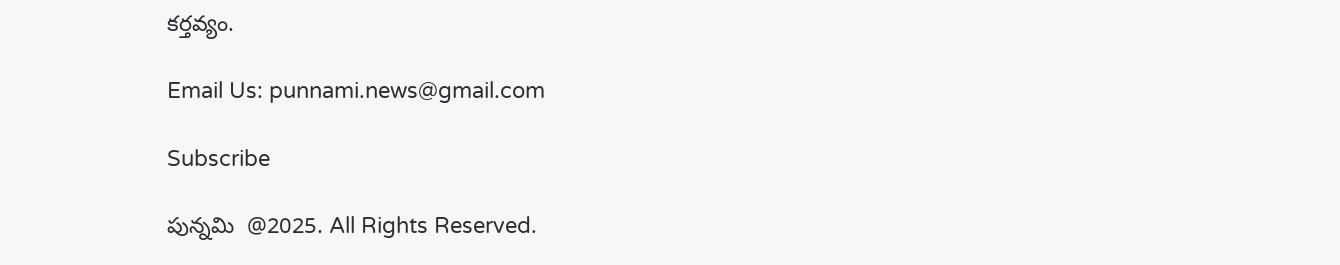కర్తవ్యం.

Email Us: punnami.news@gmail.com

Subscribe

పున్నమి  @2025. All Rights Reserved.